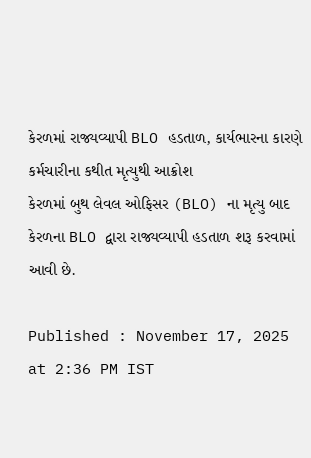કેરળમાં રાજ્યવ્યાપી BLO હડતાળ, કાર્યભારના કારણે કર્મચારીના કથીત મૃત્યુથી આક્રોશ
કેરળમાં બુથ લેવલ ઓફિસર (BLO) ના મૃત્યુ બાદ કેરળના BLO દ્વારા રાજ્યવ્યાપી હડતાળ શરૂ કરવામાં આવી છે.

Published : November 17, 2025 at 2:36 PM IST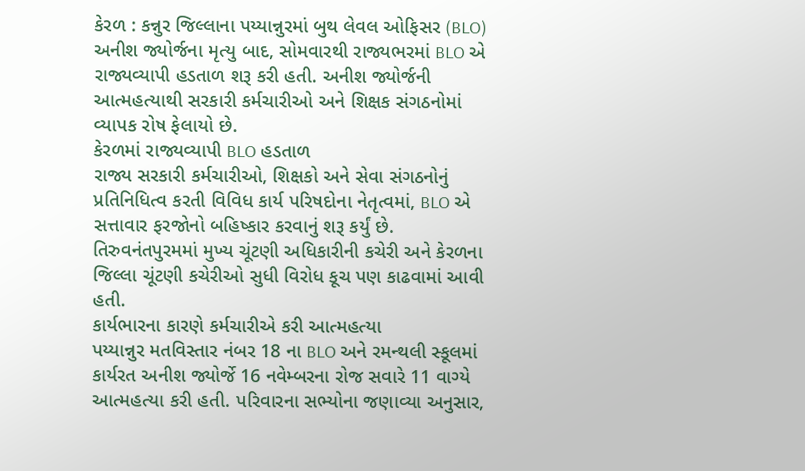કેરળ : કન્નુર જિલ્લાના પય્યાન્નુરમાં બુથ લેવલ ઓફિસર (BLO) અનીશ જ્યોર્જના મૃત્યુ બાદ, સોમવારથી રાજ્યભરમાં BLO એ રાજ્યવ્યાપી હડતાળ શરૂ કરી હતી. અનીશ જ્યોર્જની આત્મહત્યાથી સરકારી કર્મચારીઓ અને શિક્ષક સંગઠનોમાં વ્યાપક રોષ ફેલાયો છે.
કેરળમાં રાજ્યવ્યાપી BLO હડતાળ
રાજ્ય સરકારી કર્મચારીઓ, શિક્ષકો અને સેવા સંગઠનોનું પ્રતિનિધિત્વ કરતી વિવિધ કાર્ય પરિષદોના નેતૃત્વમાં, BLO એ સત્તાવાર ફરજોનો બહિષ્કાર કરવાનું શરૂ કર્યું છે. તિરુવનંતપુરમમાં મુખ્ય ચૂંટણી અધિકારીની કચેરી અને કેરળના જિલ્લા ચૂંટણી કચેરીઓ સુધી વિરોધ કૂચ પણ કાઢવામાં આવી હતી.
કાર્યભારના કારણે કર્મચારીએ કરી આત્મહત્યા
પય્યાન્નુર મતવિસ્તાર નંબર 18 ના BLO અને રમન્થલી સ્કૂલમાં કાર્યરત અનીશ જ્યોર્જે 16 નવેમ્બરના રોજ સવારે 11 વાગ્યે આત્મહત્યા કરી હતી. પરિવારના સભ્યોના જણાવ્યા અનુસાર,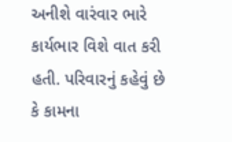અનીશે વારંવાર ભારે કાર્યભાર વિશે વાત કરી હતી. પરિવારનું કહેવું છે કે કામના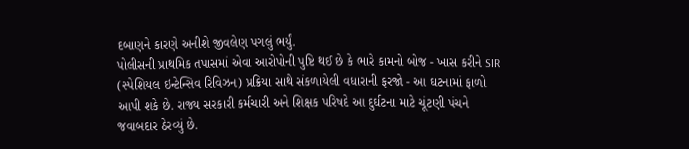દબાણને કારણે અનીશે જીવલેણ પગલું ભર્યું.
પોલીસની પ્રાથમિક તપાસમાં એવા આરોપોની પુષ્ટિ થઈ છે કે ભારે કામનો બોજ - ખાસ કરીને SIR (સ્પેશિયલ ઇન્ટેન્સિવ રિવિઝન) પ્રક્રિયા સાથે સંકળાયેલી વધારાની ફરજો - આ ઘટનામાં ફાળો આપી શકે છે. રાજ્ય સરકારી કર્મચારી અને શિક્ષક પરિષદે આ દુર્ઘટના માટે ચૂંટણી પંચને જવાબદાર ઠેરવ્યું છે.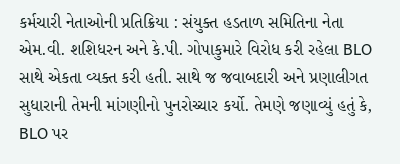કર્મચારી નેતાઓની પ્રતિક્રિયા : સંયુક્ત હડતાળ સમિતિના નેતા એમ.વી. શશિધરન અને કે.પી. ગોપાકુમારે વિરોધ કરી રહેલા BLO સાથે એકતા વ્યક્ત કરી હતી. સાથે જ જવાબદારી અને પ્રણાલીગત સુધારાની તેમની માંગણીનો પુનરોચ્ચાર કર્યો. તેમણે જણાવ્યું હતું કે, BLO પર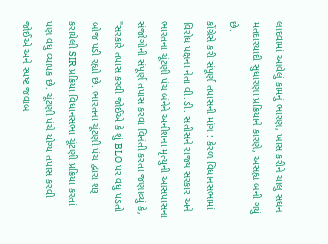લાદવામાં આવેલું કામનું ભારણ, ખાસ કરીને ચાલુ સઘન મતદારયાદી સુધારણા પ્રક્રિયાને કારણે, અસહ્ય બની ગયું છે.
કોંગ્રેસે કરી સંપૂર્ણ તપાસની માંગ : કેરળ વિધાનસભામાં વિરોધ પક્ષના નેતા વી.ડી. સતીસને રાજ્ય સરકાર અને ભારતના ચૂંટણી પંચ બંનેને અનીશના મૃત્યુની આસપાસના સંજોગોની સંપૂર્ણ તપાસ કરવા વિનંતી કરતા જણાવ્યું કે, "સરકારે તપાસ કરવી જોઈએ કે શું BLO પર વધુ પડતો બોજ પડી રહ્યો છે. ભારતના ચૂંટણી પંચ દ્વારા શરૂ કરાયેલી SIR પ્રક્રિયા વિધાનસભા ચૂંટણી પ્રક્રિયા કરતાં પણ વધુ વ્યાપક છે. ચૂંટણી પંચે યોગ્ય તપાસ કરવી જોઈએ અને સ્પષ્ટ જવાબ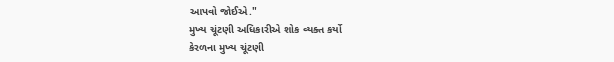આપવો જોઈએ."
મુખ્ય ચૂંટણી અધિકારીએ શોક વ્યક્ત કર્યો
કેરળના મુખ્ય ચૂંટણી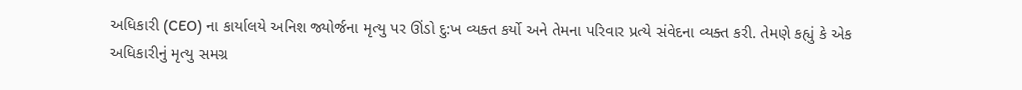અધિકારી (CEO) ના કાર્યાલયે અનિશ જ્યોર્જના મૃત્યુ પર ઊંડો દુ:ખ વ્યક્ત કર્યો અને તેમના પરિવાર પ્રત્યે સંવેદના વ્યક્ત કરી. તેમણે કહ્યું કે એક અધિકારીનું મૃત્યુ સમગ્ર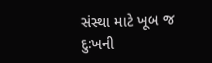સંસ્થા માટે ખૂબ જ દુઃખની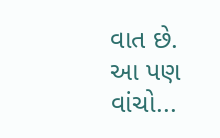વાત છે.
આ પણ વાંચો...